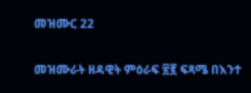መዝሙር 22

መዝሙራት ዘዳዊት ምዕራፍ ፳፪ ፍጻሜ በእንተ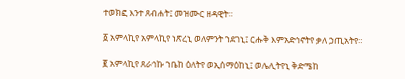ተወክፎ እንተ ጸብሐት፤ መዝሙር ዘዳዊት።

፩ አምላኪየ አምላኪየ ነጽረኒ ወለምንት ኀደገኒ፤ ርሑቅ እምአድኅኖትየ ቃለ ኃጢአትየ።

፪ አምላኪየ ጸራኅኩ ኀቤከ ዕለትየ ወኢሰማዕከኒ፤ ወሌሊትየኒ ቅድሜከ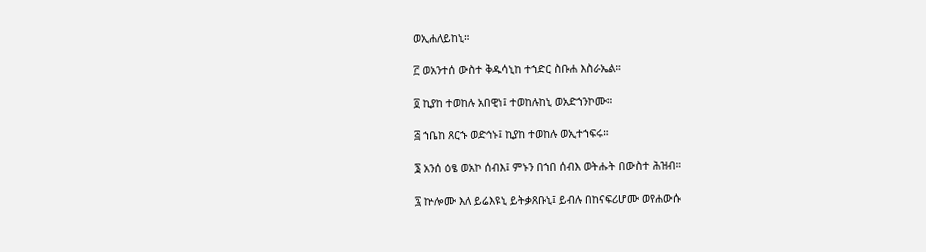ወኢሐለይከኒ።

፫ ወአንተሰ ውስተ ቅዱሳኒከ ተኀድር ስቡሐ እስራኤል።

፬ ኪያከ ተወከሉ አበዊነ፤ ተወከሉከኒ ወአድኀንኮሙ።

፭ ኀቤከ ጸርኁ ወድኅኑ፤ ኪያከ ተወከሉ ወኢተኀፍሩ።

፮ አንሰ ዕፄ ወአኮ ሰብእ፤ ምኑን በኀበ ሰብእ ወትሑት በውስተ ሕዝብ።

፯ ኵሎሙ እለ ይሬእዩኒ ይትቃጸቡኒ፤ ይብሉ በከናፍሪሆሙ ወየሐውሱ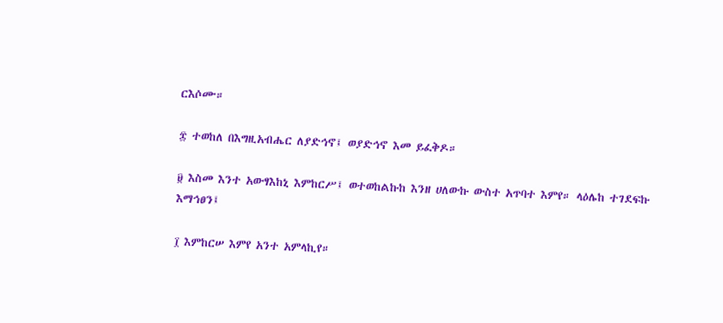ርእሶሙ።

፰ ተወከለ በእግዚአብሔር ለያድኅኖ፤ ወያድኅኖ እመ ይፈቅዶ።

፱ እስመ እንተ አውፃእከኒ እምከርሥ፤ ወተወከልኩከ እንዘ ሀለውኩ ውስተ አጥባተ እምየ። ላዕሌከ ተገደፍኩ እማኅፀን፤

፲ እምከርሠ እምየ አንተ አምላኪየ።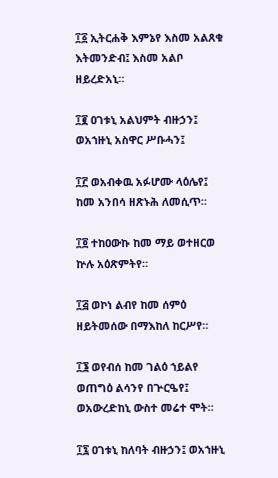፲፩ ኢትርሐቅ እምኔየ እስመ አልጸቁ እትመንድብ፤ እስመ አልቦ ዘይረድአኒ።

፲፪ ዐገቱኒ አልህምት ብዙኃን፤ ወአኀዙኒ አስዋር ሥቡሓን፤

፲፫ ወአብቀዉ አፉሆሙ ላዕሌየ፤ ከመ አንበሳ ዘጽኑሕ ለመሲጥ።

፲፬ ተከዐውኩ ከመ ማይ ወተዘርወ ኵሉ አዕጽምትየ።

፲፭ ወኮነ ልብየ ከመ ሰምዕ ዘይትመሰው በማእከለ ከርሥየ።

፲፮ ወየብሰ ከመ ገልዕ ኀይልየ ወጠግዕ ልሳንየ በጕርዔየ፤ ወአውረድከኒ ውስተ መሬተ ሞት።

፲፯ ዐገቱኒ ከለባት ብዙኃን፤ ወአኀዙኒ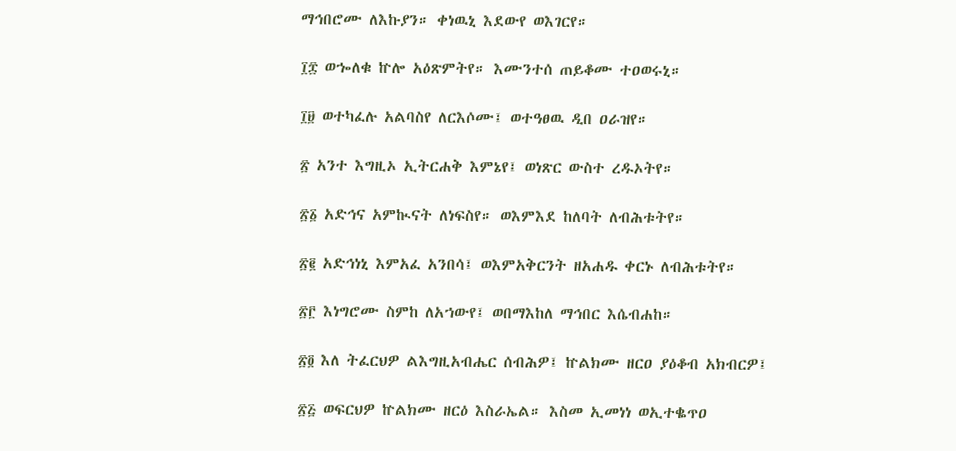ማኅበሮሙ ለእኩያን። ቀነዉኒ እደውየ ወእገርየ።

፲፰ ወኈለቁ ኵሎ አዕጽምትየ። እሙንተሰ ጠይቆሙ ተዐወሩኒ።

፲፱ ወተካፈሉ አልባስየ ለርእሶሙ፤ ወተዓፀዉ ዲበ ዐራዝየ።

፳ አንተ እግዚኦ ኢትርሐቅ እምኔየ፤ ወነጽር ውስተ ረዱኦትየ።

፳፩ አድኅና አምኲናት ለነፍስየ። ወእምእደ ከለባት ለብሕቱትየ።

፳፪ አድኅነኒ እምአፈ አንበሳ፤ ወእምአቅርንት ዘአሐዱ ቀርኑ ለብሕቱትየ።

፳፫ እነግሮሙ ስምከ ለአኀውየ፤ ወበማእከለ ማኅበር እሴብሐከ።

፳፬ እለ ትፈርህዎ ልእግዚአብሔር ሰብሕዎ፤ ኵልክሙ ዘርዐ ያዕቆብ አክብርዎ፤

፳፭ ወፍርህዎ ኵልክሙ ዘርዕ እስራኤል። እስመ ኢመነነ ወኢተቈጥዐ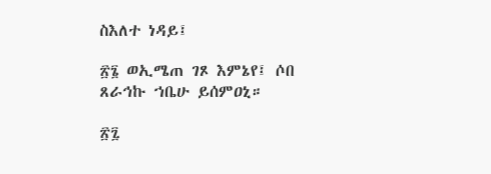ስእለተ ነዳይ፤

፳፮ ወኢሜጠ ገጾ እምኔየ፤ ሶበ ጸራኅኩ ኀቤሁ ይሰምዐኒ።

፳፯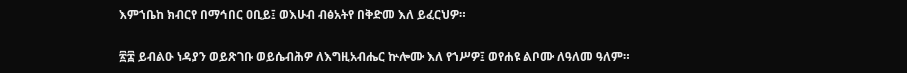እምኀቤከ ክብርየ በማኅበር ዐቢይ፤ ወእሁብ ብፅአትየ በቅድመ እለ ይፈርህዎ።

፳፰ ይብልዑ ነዳያን ወይጽገቡ ወይሴብሕዎ ለእግዚአብሔር ኵሎሙ እለ የኀሥዎ፤ ወየሐዩ ልቦሙ ለዓለመ ዓለም።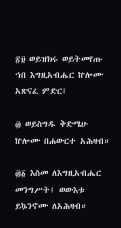፳፱ ወይዝክሩ ወይትመየጡ ኀበ እግዚአብሔር ኵሎሙ አጽናፈ ምድር፤

፴ ወይስግዱ ቅድሜሁ ኵሎሙ በሐውርተ አሕዛብ።

፴፩ እስመ ለእግዚአብሔር መንግሥት፤ ወውእቱ ይኴንኖሙ ለአሕዛብ።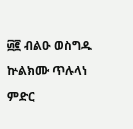፴፪ ብልዑ ወስግዱ ኵልክሙ ጥሉላነ ምድር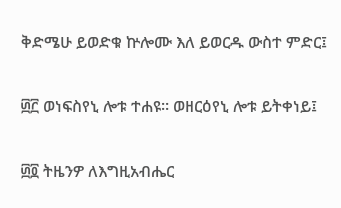ቅድሜሁ ይወድቁ ኵሎሙ እለ ይወርዱ ውስተ ምድር፤

፴፫ ወነፍስየኒ ሎቱ ተሐዩ። ወዘርዕየኒ ሎቱ ይትቀነይ፤

፴፬ ትዜንዎ ለእግዚአብሔር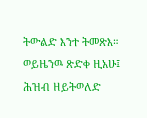ትውልድ እንተ ትመጽእ። ወይዜንዉ ጽድቀ ዚአሁ፤ ሕዝብ ዘይትወለድ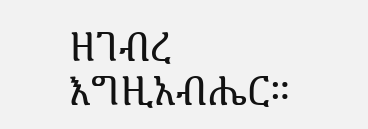ዘገብረ እግዚአብሔር።